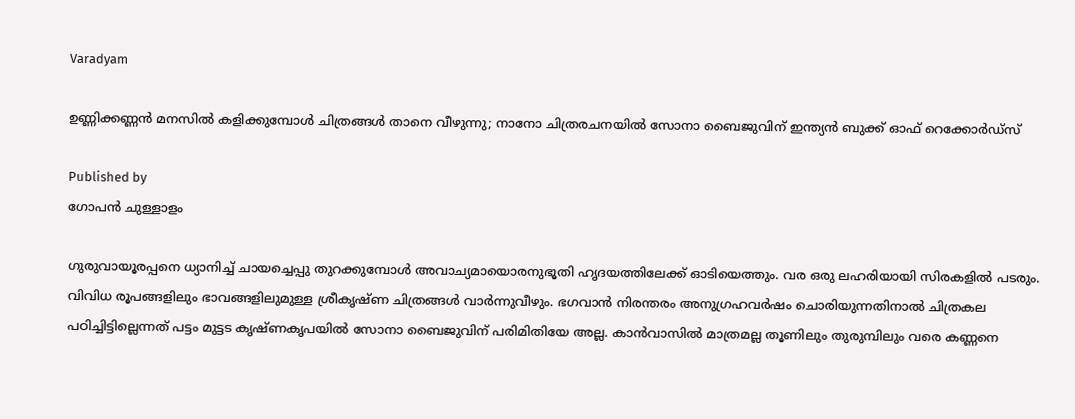Varadyam

ഉണ്ണിക്കണ്ണന്‍ മനസില്‍ കളിക്കുമ്പോള്‍ ചിത്രങ്ങള്‍ താനെ വീഴുന്നു; നാനോ ചിത്രരചനയില്‍ സോനാ ബൈജുവിന് ഇന്ത്യന്‍ ബുക്ക് ഓഫ് റെക്കോര്‍ഡ്സ്

Published by
ഗോപന്‍ ചുള്ളാളം

ഗുരുവായൂരപ്പനെ ധ്യാനിച്ച് ചായച്ചെപ്പു തുറക്കുമ്പോള്‍ അവാച്യമായൊരനുഭൂതി ഹൃദയത്തിലേക്ക് ഓടിയെത്തും. വര ഒരു ലഹരിയായി സിരകളില്‍ പടരും. വിവിധ രൂപങ്ങളിലും ഭാവങ്ങളിലുമുള്ള ശ്രീകൃഷ്ണ ചിത്രങ്ങള്‍ വാര്‍ന്നുവീഴും. ഭഗവാന്‍ നിരന്തരം അനുഗ്രഹവര്‍ഷം ചൊരിയുന്നതിനാല്‍ ചിത്രകല പഠിച്ചിട്ടില്ലെന്നത് പട്ടം മുട്ടട കൃഷ്ണകൃപയില്‍ സോനാ ബൈജുവിന് പരിമിതിയേ അല്ല. കാന്‍വാസില്‍ മാത്രമല്ല തൂണിലും തുരുമ്പിലും വരെ കണ്ണനെ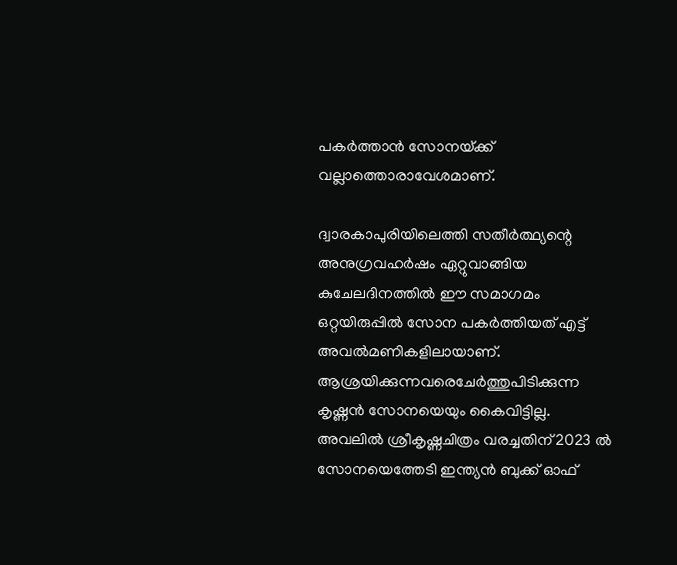പകര്‍ത്താന്‍ സോനയ്‌ക്ക് വല്ലാത്തൊരാവേശമാണ്.

ദ്വാരകാപുരിയിലെത്തി സതീര്‍ത്ഥ്യന്റെ അനുഗ്രവഹര്‍ഷം ഏറ്റുവാങ്ങിയ കുചേലദിനത്തില്‍ ഈ സമാഗമം ഒറ്റയിരുപ്പില്‍ സോന പകര്‍ത്തിയത് എട്ട് അവല്‍മണികളിലായാണ്. ആശ്രയിക്കുന്നവരെചേര്‍ത്തുപിടിക്കുന്ന കൃഷ്ണന്‍ സോനയെയും കൈവിട്ടില്ല. അവലില്‍ ശ്രീകൃഷ്ണചിത്രം വരച്ചതിന് 2023 ല്‍ സോനയെത്തേടി ഇന്ത്യന്‍ ബുക്ക് ഓഫ്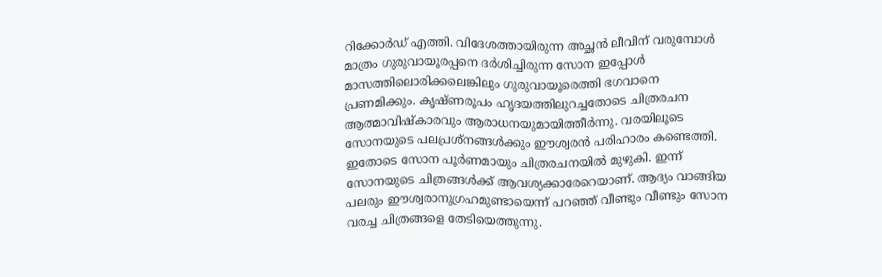റിക്കോര്‍ഡ് എത്തി. വിദേശത്തായിരുന്ന അച്ഛന്‍ ലീവിന് വരുമ്പോള്‍ മാത്രം ഗുരുവായൂരപ്പനെ ദര്‍ശിച്ചിരുന്ന സോന ഇപ്പോള്‍ മാസത്തിലൊരിക്കലെങ്കിലും ഗുരുവായൂരെത്തി ഭഗവാനെ പ്രണമിക്കും. കൃഷ്ണരൂപം ഹൃദയത്തിലുറച്ചതോടെ ചിത്രരചന ആത്മാവിഷ്‌കാരവും ആരാധനയുമായിത്തീര്‍ന്നു. വരയിലൂടെ സോനയുടെ പലപ്രശ്നങ്ങള്‍ക്കും ഈശ്വരന്‍ പരിഹാരം കണ്ടെത്തി. ഇതോടെ സോന പൂര്‍ണമായും ചിത്രരചനയില്‍ മുഴുകി. ഇന്ന് സോനയുടെ ചിത്രങ്ങള്‍ക്ക് ആവശ്യക്കാരേറെയാണ്. ആദ്യം വാങ്ങിയ പലരും ഈശ്വരാനുഗ്രഹമുണ്ടായെന്ന് പറഞ്ഞ് വീണ്ടും വീണ്ടും സോന വരച്ച ചിത്രങ്ങളെ തേടിയെത്തുന്നു.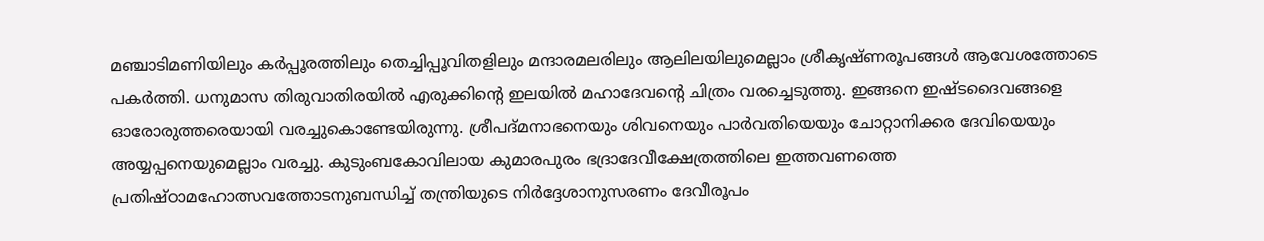മഞ്ചാടിമണിയിലും കര്‍പ്പൂരത്തിലും തെച്ചിപ്പൂവിതളിലും മന്ദാരമലരിലും ആലിലയിലുമെല്ലാം ശ്രീകൃഷ്ണരൂപങ്ങള്‍ ആവേശത്തോടെ പകര്‍ത്തി. ധനുമാസ തിരുവാതിരയില്‍ എരുക്കിന്റെ ഇലയില്‍ മഹാദേവന്റെ ചിത്രം വരച്ചെടുത്തു. ഇങ്ങനെ ഇഷ്ടദൈവങ്ങളെ ഓരോരുത്തരെയായി വരച്ചുകൊണ്ടേയിരുന്നു. ശ്രീപദ്മനാഭനെയും ശിവനെയും പാര്‍വതിയെയും ചോറ്റാനിക്കര ദേവിയെയും അയ്യപ്പനെയുമെല്ലാം വരച്ചു. കുടുംബകോവിലായ കുമാരപുരം ഭദ്രാദേവീക്ഷേത്രത്തിലെ ഇത്തവണത്തെ പ്രതിഷ്ഠാമഹോത്സവത്തോടനുബന്ധിച്ച് തന്ത്രിയുടെ നിര്‍ദ്ദേശാനുസരണം ദേവീരൂപം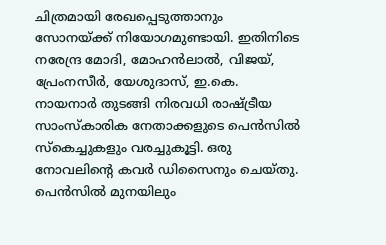ചിത്രമായി രേഖപ്പെടുത്താനും സോനയ്‌ക്ക് നിയോഗമുണ്ടായി. ഇതിനിടെ നരേന്ദ്ര മോദി, മോഹന്‍ലാല്‍, വിജയ്, പ്രേംനസീര്‍, യേശുദാസ്, ഇ.കെ. നായനാര്‍ തുടങ്ങി നിരവധി രാഷ്‌ട്രീയ സാംസ്‌കാരിക നേതാക്കളുടെ പെന്‍സില്‍ സ്‌കെച്ചുകളും വരച്ചുകൂട്ടി. ഒരു നോവലിന്റെ കവര്‍ ഡിസൈനും ചെയ്തു. പെന്‍സില്‍ മുനയിലും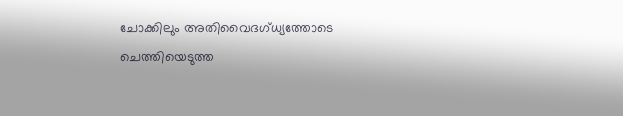ചോക്കിലും അതിവൈദഗ്ധ്യത്തോടെ ചെത്തിയെടുത്ത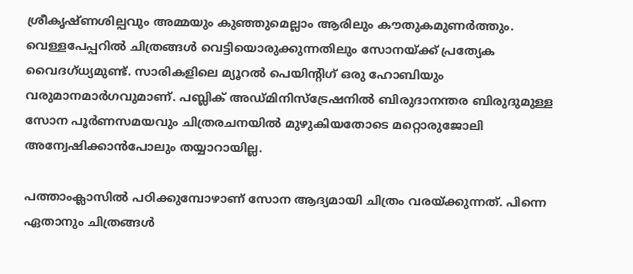ശ്രീകൃഷ്ണശില്പവും അമ്മയും കുഞ്ഞുമെല്ലാം ആരിലും കൗതുകമുണര്‍ത്തും. വെള്ളപേപ്പറില്‍ ചിത്രങ്ങള്‍ വെട്ടിയൊരുക്കുന്നതിലും സോനയ്‌ക്ക് പ്രത്യേക വൈദഗ്ധ്യമുണ്ട്. സാരികളിലെ മ്യൂറല്‍ പെയിന്റിഗ് ഒരു ഹോബിയും വരുമാനമാര്‍ഗവുമാണ്. പബ്ലിക് അഡ്മിനിസ്ട്രേഷനില്‍ ബിരുദാനന്തര ബിരുദുമുള്ള സോന പൂര്‍ണസമയവും ചിത്രരചനയില്‍ മുഴുകിയതോടെ മറ്റൊരുജോലി അന്വേഷിക്കാന്‍പോലും തയ്യാറായില്ല.

പത്താംക്ലാസില്‍ പഠിക്കുമ്പോഴാണ് സോന ആദ്യമായി ചിത്രം വരയ്‌ക്കുന്നത്. പിന്നെ ഏതാനും ചിത്രങ്ങള്‍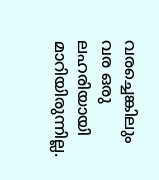വരച്ചെങ്കിലും വര ഒരു ലഹരിയായി മാറിയിരുന്നില്ല.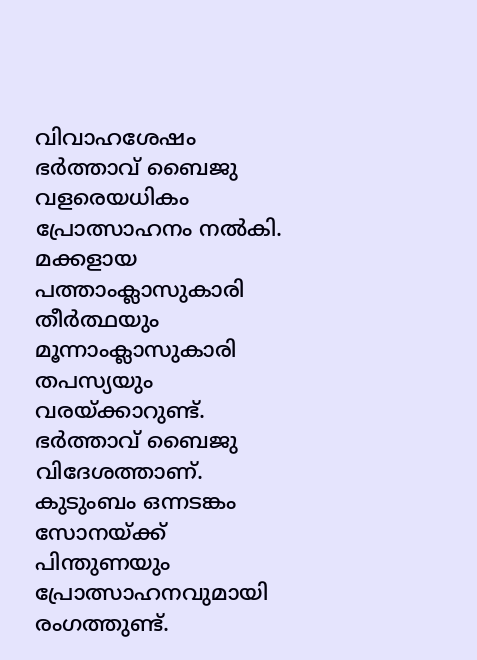വിവാഹശേഷം ഭര്‍ത്താവ് ബൈജു വളരെയധികം പ്രോത്സാഹനം നല്‍കി. മക്കളായ പത്താംക്ലാസുകാരി തീര്‍ത്ഥയും മൂന്നാംക്ലാസുകാരി തപസ്യയും വരയ്‌ക്കാറുണ്ട്. ഭര്‍ത്താവ് ബൈജു വിദേശത്താണ്. കുടുംബം ഒന്നടങ്കം സോനയ്‌ക്ക് പിന്തുണയും പ്രോത്സാഹനവുമായി രംഗത്തുണ്ട്.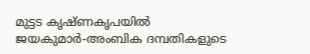മുട്ടട കൃഷ്ണകൃപയില്‍ ജയകുമാര്‍-അംബിക ദമ്പതികളുടെ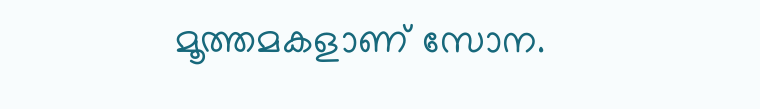മൂത്തമകളാണ് സോന.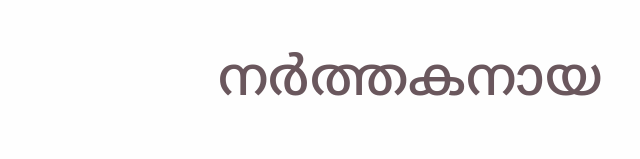നര്‍ത്തകനായ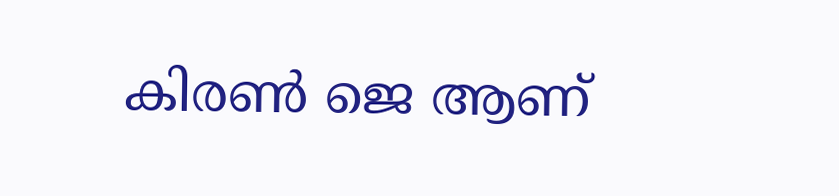കിരണ്‍ ജെ ആണ്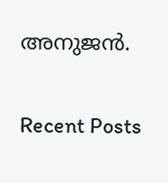അനുജന്‍.

Recent Posts